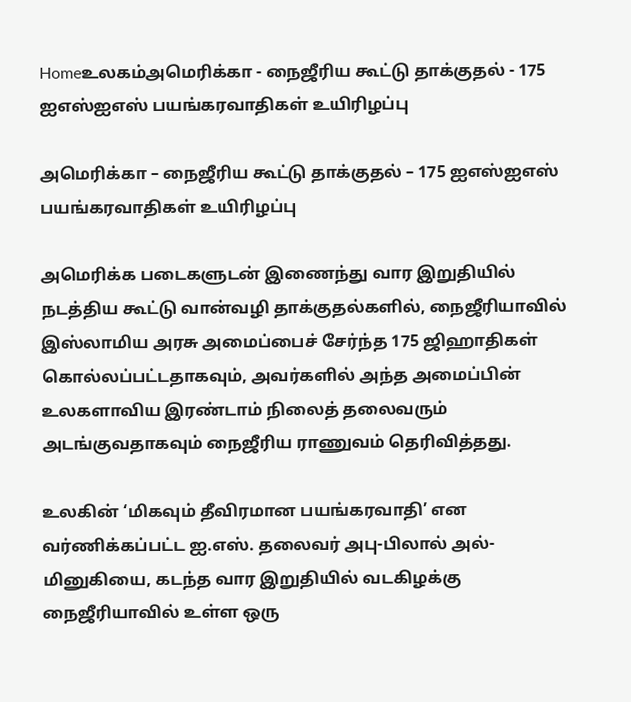Homeஉலகம்அமெரிக்கா - நைஜீரிய கூட்டு தாக்குதல் - 175 ஐஎஸ்ஐஎஸ் பயங்கரவாதிகள் உயிரிழப்பு

அமெரிக்கா – நைஜீரிய கூட்டு தாக்குதல் – 175 ஐஎஸ்ஐஎஸ் பயங்கரவாதிகள் உயிரிழப்பு

அமெரிக்க படைகளுடன் இணைந்து வார இறுதியில் நடத்திய கூட்டு வான்வழி தாக்குதல்களில், நைஜீரியாவில் இஸ்லாமிய அரசு அமைப்பைச் சேர்ந்த 175 ஜிஹாதிகள் கொல்லப்பட்டதாகவும், அவர்களில் அந்த அமைப்பின் உலகளாவிய இரண்டாம் நிலைத் தலைவரும் அடங்குவதாகவும் நைஜீரிய ராணுவம் தெரிவித்தது.

உலகின் ‘மிகவும் தீவிரமான பயங்கரவாதி’ என வர்ணிக்கப்பட்ட ஐ.எஸ். தலைவர் அபு-பிலால் அல்-மினுகியை, கடந்த வார இறுதியில் வடகிழக்கு நைஜீரியாவில் உள்ள ஒரு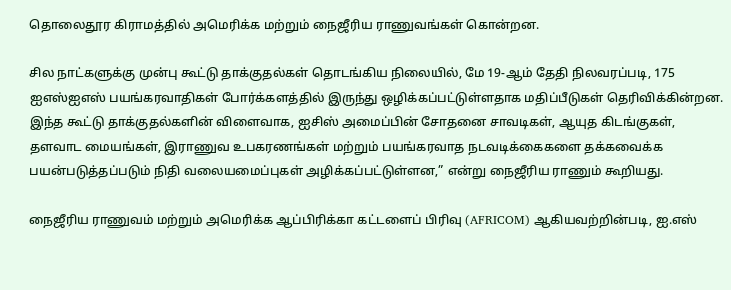தொலைதூர கிராமத்தில் அமெரிக்க மற்றும் நைஜீரிய ராணுவங்கள் கொன்றன.

சில நாட்களுக்கு முன்பு கூட்டு தாக்குதல்கள் தொடங்கிய நிலையில், மே 19-ஆம் தேதி நிலவரப்படி, 175 ஐஎஸ்ஐஎஸ் பயங்கரவாதிகள் போர்க்களத்தில் இருந்து ஒழிக்கப்பட்டுள்ளதாக மதிப்பீடுகள் தெரிவிக்கின்றன. இந்த கூட்டு தாக்குதல்களின் விளைவாக, ஐசிஸ் அமைப்பின் சோதனை சாவடிகள், ஆயுத கிடங்குகள், தளவாட மையங்கள், இராணுவ உபகரணங்கள் மற்றும் பயங்கரவாத நடவடிக்கைகளை தக்கவைக்க பயன்படுத்தப்படும் நிதி வலையமைப்புகள் அழிக்கப்பட்டுள்ளன,” என்று நைஜீரிய ராணும் கூறியது.

நைஜீரிய ராணுவம் மற்றும் அமெரிக்க ஆப்பிரிக்கா கட்டளைப் பிரிவு (AFRICOM) ஆகியவற்றின்படி, ஐ.எஸ்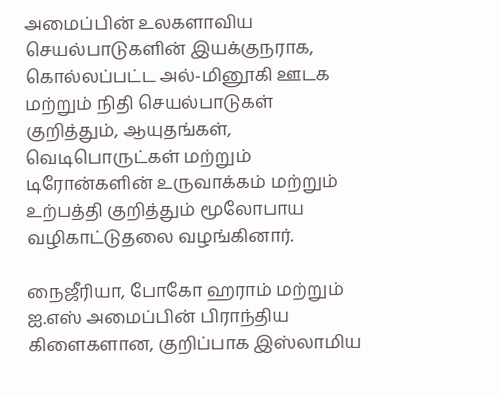அமைப்பின் உலகளாவிய செயல்பாடுகளின் இயக்குநராக, கொல்லப்பட்ட அல்-மினூகி ஊடக மற்றும் நிதி செயல்பாடுகள் குறித்தும், ஆயுதங்கள், வெடிபொருட்கள் மற்றும் டிரோன்களின் உருவாக்கம் மற்றும் உற்பத்தி குறித்தும் மூலோபாய வழிகாட்டுதலை வழங்கினார்.

நைஜீரியா, போகோ ஹராம் மற்றும் ஐ.எஸ் அமைப்பின் பிராந்திய கிளைகளான, குறிப்பாக இஸ்லாமிய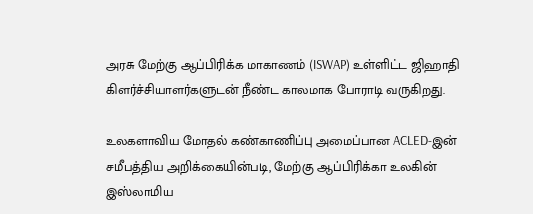அரசு மேற்கு ஆப்பிரிக்க மாகாணம் (ISWAP) உள்ளிட்ட ஜிஹாதி கிளர்ச்சியாளர்களுடன் நீண்ட காலமாக போராடி வருகிறது.

உலகளாவிய மோதல் கண்காணிப்பு அமைப்பான ACLED-இன் சமீபத்திய அறிக்கையின்படி, மேற்கு ஆப்பிரிக்கா உலகின் இஸ்லாமிய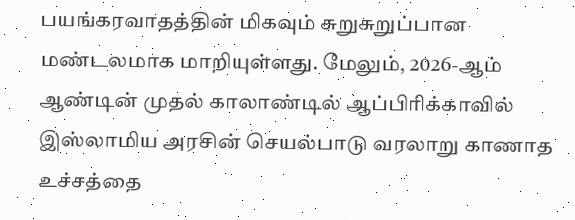பயங்கரவாதத்தின் மிகவும் சுறுசுறுப்பான மண்டலமாக மாறியுள்ளது. மேலும், 2026-ஆம் ஆண்டின் முதல் காலாண்டில் ஆப்பிரிக்காவில் இஸ்லாமிய அரசின் செயல்பாடு வரலாறு காணாத உச்சத்தை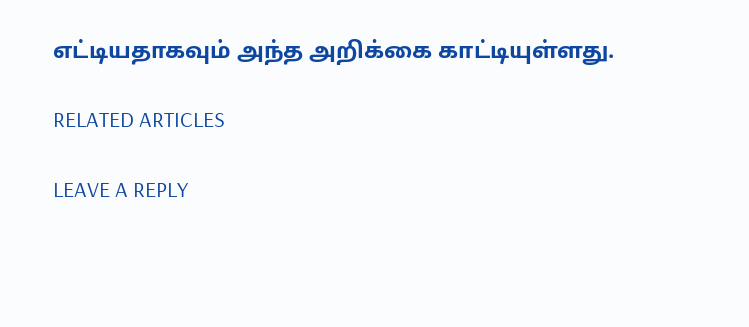எட்டியதாகவும் அந்த அறிக்கை காட்டியுள்ளது.

RELATED ARTICLES

LEAVE A REPLY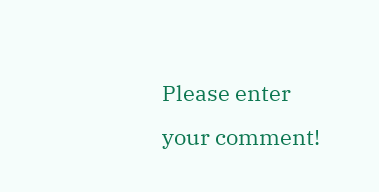Please enter your comment!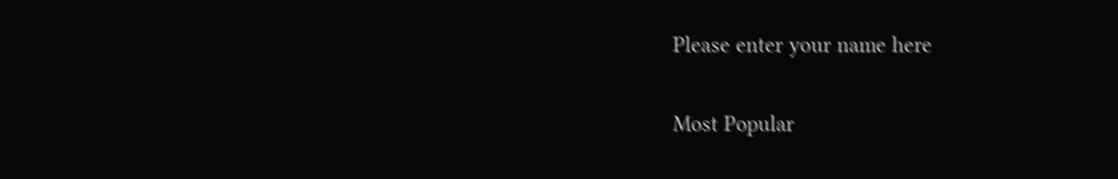Please enter your name here

Most Popular